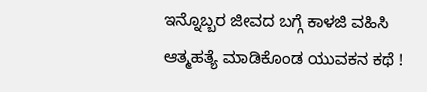ಇನ್ನೊಬ್ಬರ ಜೀವದ ಬಗ್ಗೆ ಕಾಳಜಿ ವಹಿಸಿ ಆತ್ಮಹತ್ಯೆ ಮಾಡಿಕೊಂಡ ಯುವಕನ ಕಥೆ !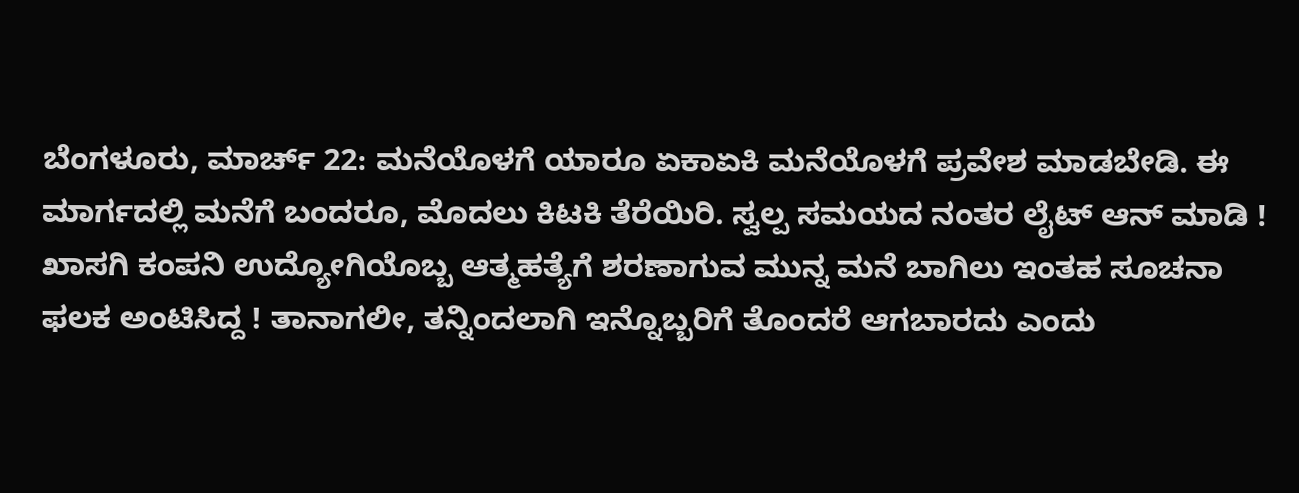ಬೆಂಗಳೂರು, ಮಾರ್ಚ್ 22: ಮನೆಯೊಳಗೆ ಯಾರೂ ಏಕಾಏಕಿ ಮನೆಯೊಳಗೆ ಪ್ರವೇಶ ಮಾಡಬೇಡಿ. ಈ ಮಾರ್ಗದಲ್ಲಿ ಮನೆಗೆ ಬಂದರೂ, ಮೊದಲು ಕಿಟಕಿ ತೆರೆಯಿರಿ. ಸ್ವಲ್ಪ ಸಮಯದ ನಂತರ ಲೈಟ್ ಆನ್ ಮಾಡಿ ! ಖಾಸಗಿ ಕಂಪನಿ ಉದ್ಯೋಗಿಯೊಬ್ಬ ಆತ್ಮಹತ್ಯೆಗೆ ಶರಣಾಗುವ ಮುನ್ನ ಮನೆ ಬಾಗಿಲು ಇಂತಹ ಸೂಚನಾ ಫಲಕ ಅಂಟಿಸಿದ್ದ ! ತಾನಾಗಲೀ, ತನ್ನಿಂದಲಾಗಿ ಇನ್ನೊಬ್ಬರಿಗೆ ತೊಂದರೆ ಆಗಬಾರದು ಎಂದು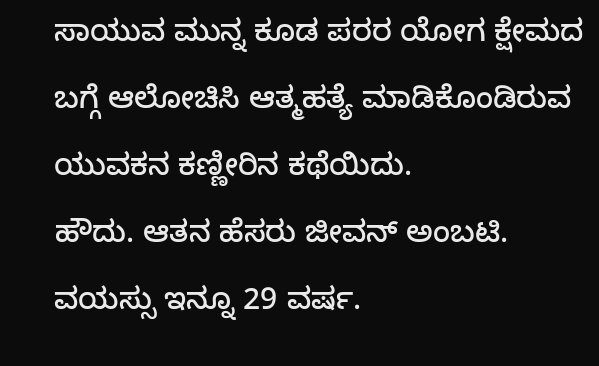ಸಾಯುವ ಮುನ್ನ ಕೂಡ ಪರರ ಯೋಗ ಕ್ಷೇಮದ ಬಗ್ಗೆ ಆಲೋಚಿಸಿ ಆತ್ಮಹತ್ಯೆ ಮಾಡಿಕೊಂಡಿರುವ ಯುವಕನ ಕಣ್ಣೀರಿನ ಕಥೆಯಿದು.
ಹೌದು. ಆತನ ಹೆಸರು ಜೀವನ್ ಅಂಬಟಿ. ವಯಸ್ಸು ಇನ್ನೂ 29 ವರ್ಷ.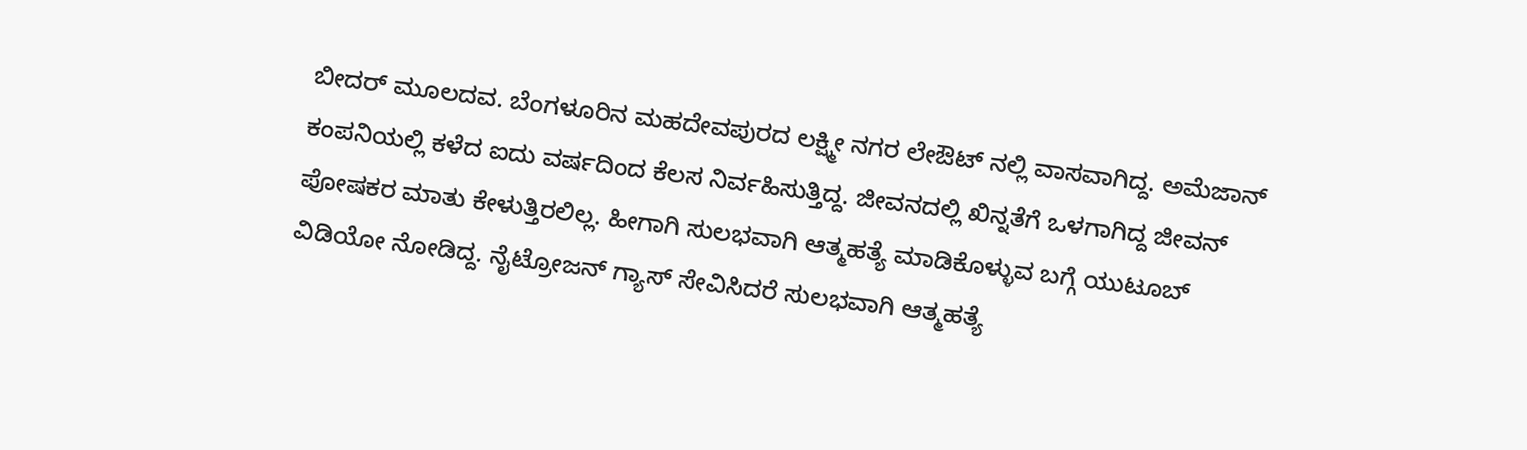ಬೀದರ್ ಮೂಲದವ. ಬೆಂಗಳೂರಿನ ಮಹದೇವಪುರದ ಲಕ್ಷ್ಮೀ ನಗರ ಲೇಔಟ್ ನಲ್ಲಿ ವಾಸವಾಗಿದ್ದ. ಅಮೆಜಾನ್ ಕಂಪನಿಯಲ್ಲಿ ಕಳೆದ ಐದು ವರ್ಷದಿಂದ ಕೆಲಸ ನಿರ್ವಹಿಸುತ್ತಿದ್ದ. ಜೀವನದಲ್ಲಿ ಖಿನ್ನತೆಗೆ ಒಳಗಾಗಿದ್ದ ಜೀವನ್ ಪೋಷಕರ ಮಾತು ಕೇಳುತ್ತಿರಲಿಲ್ಲ. ಹೀಗಾಗಿ ಸುಲಭವಾಗಿ ಆತ್ಮಹತ್ಯೆ ಮಾಡಿಕೊಳ್ಳುವ ಬಗ್ಗೆ ಯುಟೂಬ್ ವಿಡಿಯೋ ನೋಡಿದ್ದ. ನೈಟ್ರೋಜನ್ ಗ್ಯಾಸ್ ಸೇವಿಸಿದರೆ ಸುಲಭವಾಗಿ ಆತ್ಮಹತ್ಯೆ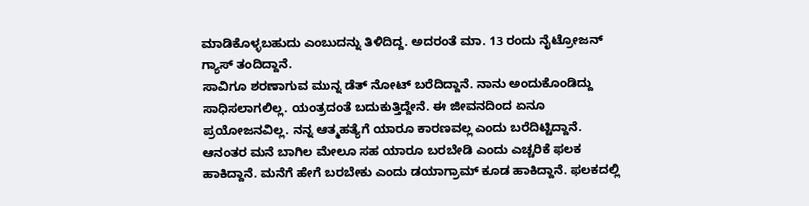ಮಾಡಿಕೊಳ್ಳಬಹುದು ಎಂಬುದನ್ನು ತಿಳಿದಿದ್ದ. ಅದರಂತೆ ಮಾ. 13 ರಂದು ನೈಟ್ರೋಜನ್ ಗ್ಯಾಸ್ ತಂದಿದ್ದಾನೆ.
ಸಾವಿಗೂ ಶರಣಾಗುವ ಮುನ್ನ ಡೆತ್ ನೋಟ್ ಬರೆದಿದ್ದಾನೆ. ನಾನು ಅಂದುಕೊಂಡಿದ್ದು ಸಾಧಿಸಲಾಗಲಿಲ್ಲ. ಯಂತ್ರದಂತೆ ಬದುಕುತ್ತಿದ್ದೇನೆ. ಈ ಜೀವನದಿಂದ ಏನೂ ಪ್ರಯೋಜನವಿಲ್ಲ. ನನ್ನ ಆತ್ಮಹತ್ಯೆಗೆ ಯಾರೂ ಕಾರಣವಲ್ಲ ಎಂದು ಬರೆದಿಟ್ಟಿದ್ದಾನೆ. ಆನಂತರ ಮನೆ ಬಾಗಿಲ ಮೇಲೂ ಸಹ ಯಾರೂ ಬರಬೇಡಿ ಎಂದು ಎಚ್ಚರಿಕೆ ಫಲಕ ಹಾಕಿದ್ದಾನೆ. ಮನೆಗೆ ಹೇಗೆ ಬರಬೇಕು ಎಂದು ಡಯಾಗ್ರಾಮ್ ಕೂಡ ಹಾಕಿದ್ದಾನೆ. ಫಲಕದಲ್ಲಿ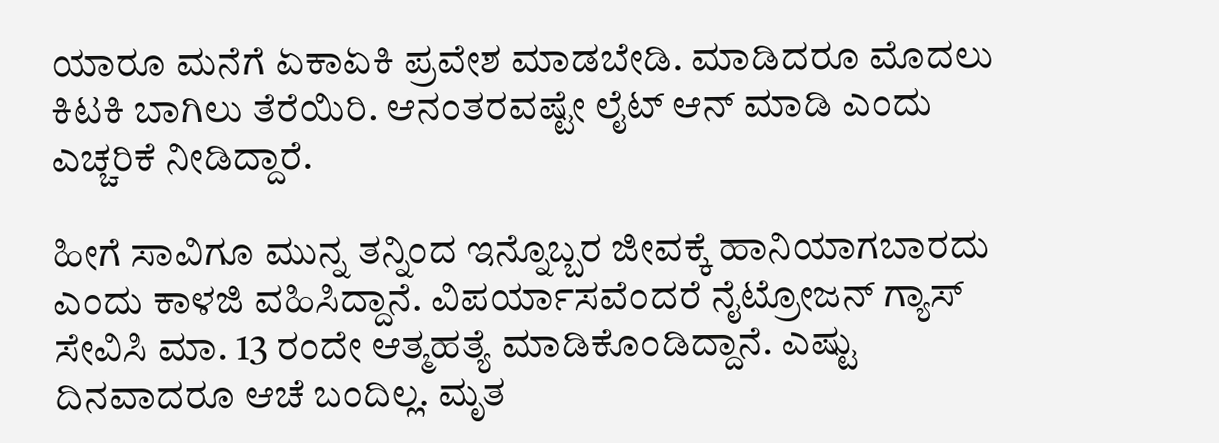ಯಾರೂ ಮನೆಗೆ ಏಕಾಏಕಿ ಪ್ರವೇಶ ಮಾಡಬೇಡಿ. ಮಾಡಿದರೂ ಮೊದಲು ಕಿಟಕಿ ಬಾಗಿಲು ತೆರೆಯಿರಿ. ಆನಂತರವಷ್ಟೇ ಲೈಟ್ ಆನ್ ಮಾಡಿ ಎಂದು ಎಚ್ಚರಿಕೆ ನೀಡಿದ್ದಾರೆ.

ಹೀಗೆ ಸಾವಿಗೂ ಮುನ್ನ ತನ್ನಿಂದ ಇನ್ನೊಬ್ಬರ ಜೀವಕ್ಕೆ ಹಾನಿಯಾಗಬಾರದು ಎಂದು ಕಾಳಜಿ ವಹಿಸಿದ್ದಾನೆ. ವಿಪರ್ಯಾಸವೆಂದರೆ ನೈಟ್ರೋಜನ್ ಗ್ಯಾಸ್ ಸೇವಿಸಿ ಮಾ. 13 ರಂದೇ ಆತ್ಮಹತ್ಯೆ ಮಾಡಿಕೊಂಡಿದ್ದಾನೆ. ಎಷ್ಟು ದಿನವಾದರೂ ಆಚೆ ಬಂದಿಲ್ಲ. ಮೃತ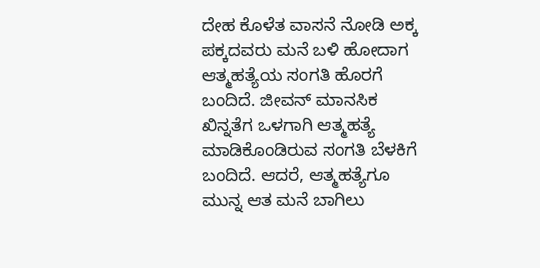ದೇಹ ಕೊಳೆತ ವಾಸನೆ ನೋಡಿ ಅಕ್ಕ ಪಕ್ಕದವರು ಮನೆ ಬಳಿ ಹೋದಾಗ ಆತ್ಮಹತ್ಯೆಯ ಸಂಗತಿ ಹೊರಗೆ ಬಂದಿದೆ. ಜೀವನ್ ಮಾನಸಿಕ ಖಿನ್ನತೆಗ ಒಳಗಾಗಿ ಆತ್ಮಹತ್ಯೆ ಮಾಡಿಕೊಂಡಿರುವ ಸಂಗತಿ ಬೆಳಕಿಗೆ ಬಂದಿದೆ. ಆದರೆ, ಆತ್ಮಹತ್ಯೆಗೂ ಮುನ್ನ ಆತ ಮನೆ ಬಾಗಿಲು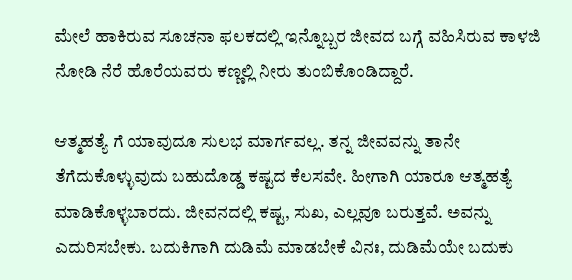ಮೇಲೆ ಹಾಕಿರುವ ಸೂಚನಾ ಫಲಕದಲ್ಲಿ ಇನ್ನೊಬ್ಬರ ಜೀವದ ಬಗ್ಗೆ ವಹಿಸಿರುವ ಕಾಳಜಿ ನೋಡಿ ನೆರೆ ಹೊರೆಯವರು ಕಣ್ಣಲ್ಲಿ ನೀರು ತುಂಬಿಕೊಂಡಿದ್ದಾರೆ.

ಆತ್ಮಹತ್ಯೆ ಗೆ ಯಾವುದೂ ಸುಲಭ ಮಾರ್ಗವಲ್ಲ. ತನ್ನ ಜೀವವನ್ನು ತಾನೇ ತೆಗೆದುಕೊಳ್ಳುವುದು ಬಹುದೊಡ್ಡ ಕಷ್ಟದ ಕೆಲಸವೇ. ಹೀಗಾಗಿ ಯಾರೂ ಆತ್ಮಹತ್ಯೆ ಮಾಡಿಕೊಳ್ಳಬಾರದು. ಜೀವನದಲ್ಲಿ ಕಷ್ಟ, ಸುಖ, ಎಲ್ಲವೂ ಬರುತ್ತವೆ. ಅವನ್ನು ಎದುರಿಸಬೇಕು. ಬದುಕಿಗಾಗಿ ದುಡಿಮೆ ಮಾಡಬೇಕೆ ವಿನಃ, ದುಡಿಮೆಯೇ ಬದುಕು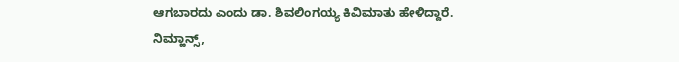ಆಗಬಾರದು ಎಂದು ಡಾ. ಶಿವಲಿಂಗಯ್ಯ ಕಿವಿಮಾತು ಹೇಳಿದ್ದಾರೆ.
ನಿಮ್ಹಾನ್ಸ್,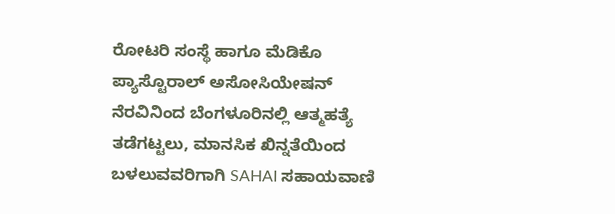ರೋಟರಿ ಸಂಸ್ಥೆ ಹಾಗೂ ಮೆಡಿಕೊ ಪ್ಯಾಸ್ಟೊರಾಲ್ ಅಸೋಸಿಯೇಷನ್ ನೆರವಿನಿಂದ ಬೆಂಗಳೂರಿನಲ್ಲಿ ಆತ್ಮಹತ್ಯೆ ತಡೆಗಟ್ಟಲು, ಮಾನಸಿಕ ಖಿನ್ನತೆಯಿಂದ ಬಳಲುವವರಿಗಾಗಿ SAHAI ಸಹಾಯವಾಣಿ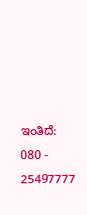ಇಂತಿದೆ: 080 - 25497777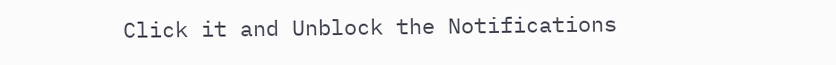Click it and Unblock the Notifications